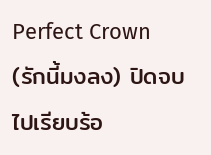Perfect Crown (รักนี้มงลง) ปิดจบไปเรียบร้อ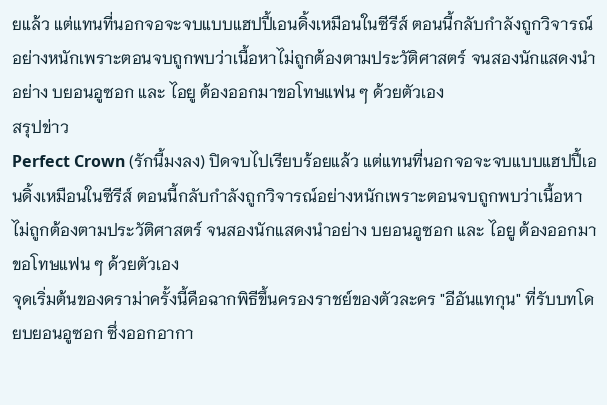ยแล้ว แต่แทนที่นอกจอจะจบแบบแฮปปี้เอนดิ้งเหมือนในซีรีส์ ตอนนี้กลับกำลังถูกวิจารณ์อย่างหนักเพราะตอนจบถูกพบว่าเนื้อหาไม่ถูกต้องตามประวัติศาสตร์ จนสองนักแสดงนำอย่าง บยอนอูซอก และ ไอยู ต้องออกมาขอโทษแฟน ๆ ด้วยตัวเอง
สรุปข่าว
Perfect Crown (รักนี้มงลง) ปิดจบไปเรียบร้อยแล้ว แต่แทนที่นอกจอจะจบแบบแฮปปี้เอนดิ้งเหมือนในซีรีส์ ตอนนี้กลับกำลังถูกวิจารณ์อย่างหนักเพราะตอนจบถูกพบว่าเนื้อหาไม่ถูกต้องตามประวัติศาสตร์ จนสองนักแสดงนำอย่าง บยอนอูซอก และ ไอยู ต้องออกมาขอโทษแฟน ๆ ด้วยตัวเอง
จุดเริ่มต้นของดราม่าครั้งนี้คือฉากพิธีขึ้นครองราชย์ของตัวละคร "อีอันแทกุน" ที่รับบทโดยบยอนอูซอก ซึ่งออกอากา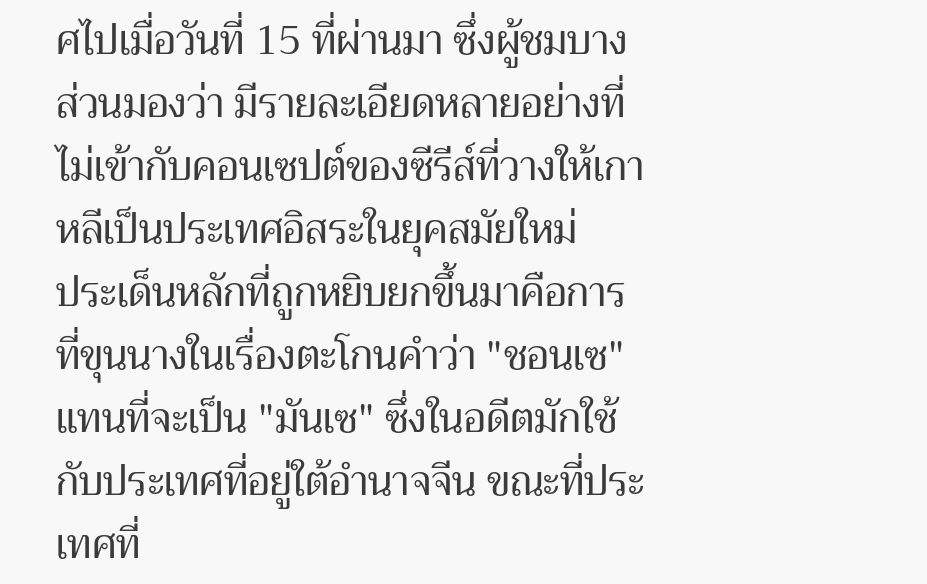ศไปเมื่อวันที่ 15 ที่ผ่านมา ซึ่งผู้ชมบางส่วนมองว่า มีรายละเอียดหลายอย่างที่ไม่เข้ากับคอนเซปต์ของซีรีส์ที่วางให้เกาหลีเป็นประเทศอิสระในยุคสมัยใหม่
ประเด็นหลักที่ถูกหยิบยกขึ้นมาคือการที่ขุนนางในเรื่องตะโกนคำว่า "ชอนเซ" แทนที่จะเป็น "มันเซ" ซึ่งในอดีตมักใช้กับประเทศที่อยู่ใต้อำนาจจีน ขณะที่ประเทศที่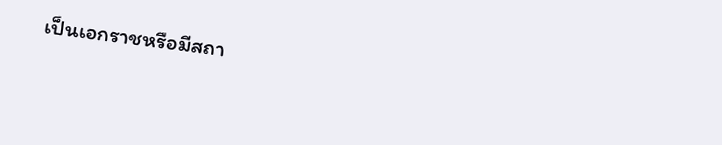เป็นเอกราชหรือมีสถา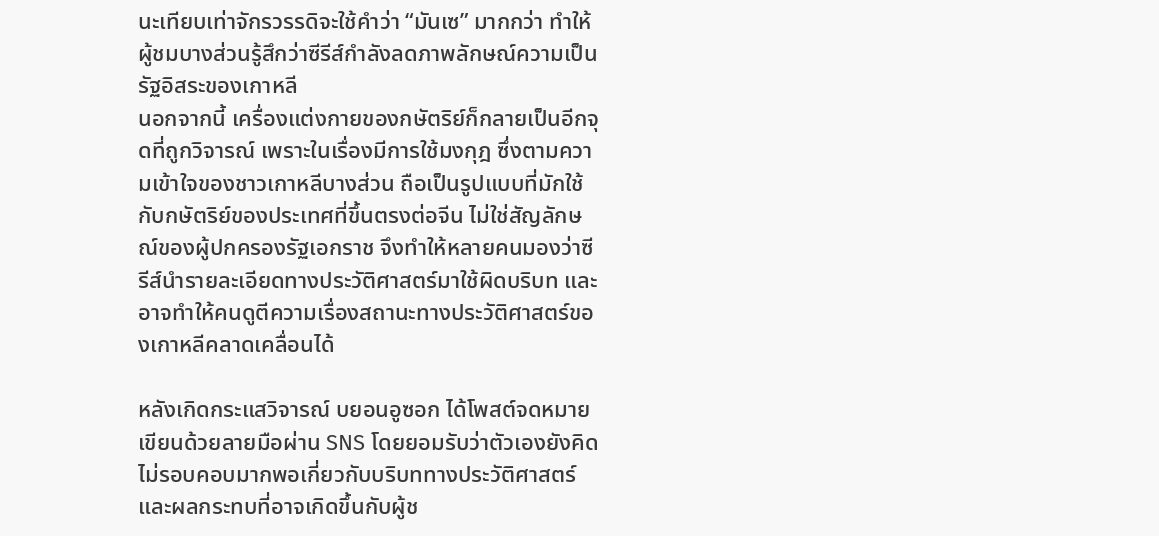นะเทียบเท่าจักรวรรดิจะใช้คำว่า “มันเซ” มากกว่า ทำให้ผู้ชมบางส่วนรู้สึกว่าซีรีส์กำลังลดภาพลักษณ์ความเป็นรัฐอิสระของเกาหลี
นอกจากนี้ เครื่องแต่งกายของกษัตริย์ก็กลายเป็นอีกจุดที่ถูกวิจารณ์ เพราะในเรื่องมีการใช้มงกุฎ ซึ่งตามความเข้าใจของชาวเกาหลีบางส่วน ถือเป็นรูปแบบที่มักใช้กับกษัตริย์ของประเทศที่ขึ้นตรงต่อจีน ไม่ใช่สัญลักษณ์ของผู้ปกครองรัฐเอกราช จึงทำให้หลายคนมองว่าซีรีส์นำรายละเอียดทางประวัติศาสตร์มาใช้ผิดบริบท และอาจทำให้คนดูตีความเรื่องสถานะทางประวัติศาสตร์ของเกาหลีคลาดเคลื่อนได้

หลังเกิดกระแสวิจารณ์ บยอนอูซอก ได้โพสต์จดหมายเขียนด้วยลายมือผ่าน SNS โดยยอมรับว่าตัวเองยังคิดไม่รอบคอบมากพอเกี่ยวกับบริบททางประวัติศาสตร์และผลกระทบที่อาจเกิดขึ้นกับผู้ช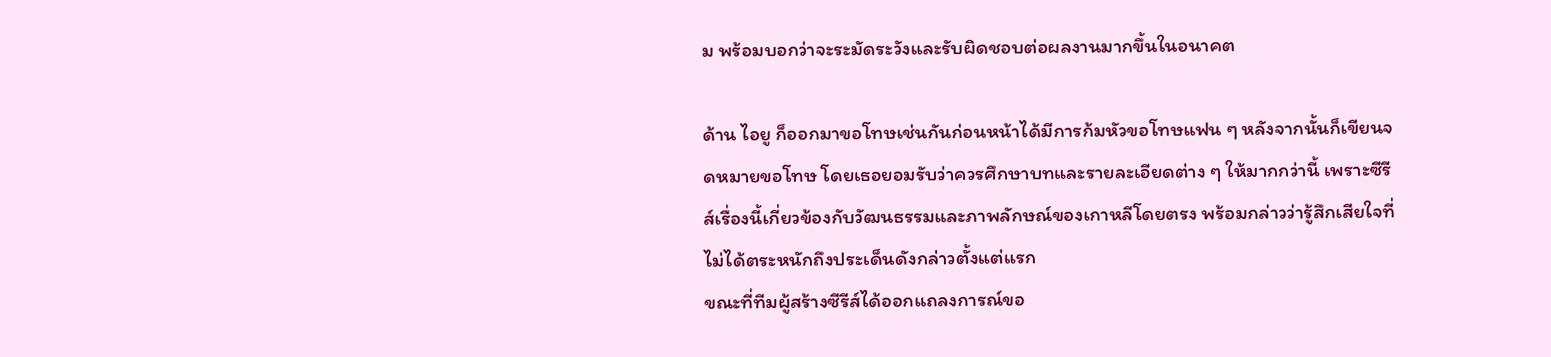ม พร้อมบอกว่าจะระมัดระวังและรับผิดชอบต่อผลงานมากขึ้นในอนาคต

ด้าน ไอยู ก็ออกมาขอโทษเช่นกันก่อนหน้าได้มีการก้มหัวขอโทษแฟน ๆ หลังจากนั้นก็เขียนจดหมายขอโทษ โดยเธอยอมรับว่าควรศึกษาบทและรายละเอียดต่าง ๆ ให้มากกว่านี้ เพราะซีรีส์เรื่องนี้เกี่ยวข้องกับวัฒนธรรมและภาพลักษณ์ของเกาหลีโดยตรง พร้อมกล่าวว่ารู้สึกเสียใจที่ไม่ได้ตระหนักถึงประเด็นดังกล่าวตั้งแต่แรก
ขณะที่ทีมผู้สร้างซีรีส์ได้ออกแถลงการณ์ขอ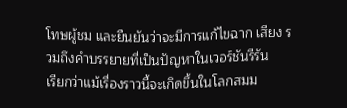โทษผู้ชม และยืนยันว่าจะมีการแก้ไขฉาก เสียง รวมถึงคำบรรยายที่เป็นปัญหาในเวอร์ชันรีรัน
เรียกว่าแม้เรื่องราวนี้จะเกิดขึ้นในโลกสมม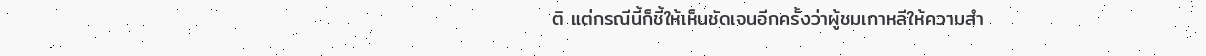ติ แต่กรณีนี้ก็ชี้ให้เห็นชัดเจนอีกครั้งว่าผู้ชมเกาหลีให้ความสำ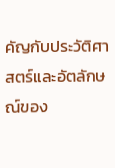คัญกับประวัติศาสตร์และอัตลักษณ์ของ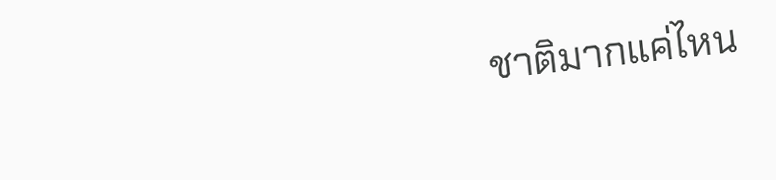ชาติมากแค่ไหน